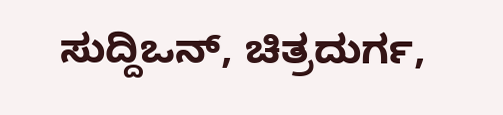ಸುದ್ದಿಒನ್, ಚಿತ್ರದುರ್ಗ,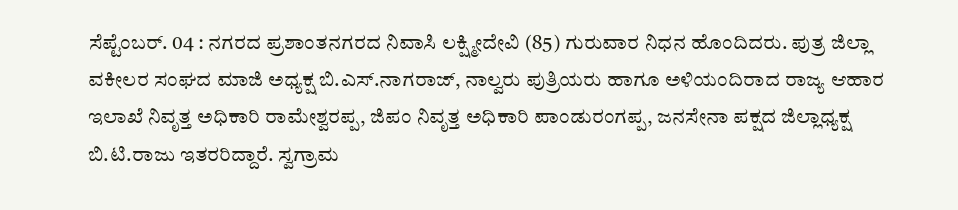ಸೆಪ್ಟೆಂಬರ್. 04 : ನಗರದ ಪ್ರಶಾಂತನಗರದ ನಿವಾಸಿ ಲಕ್ಷ್ಮೀದೇವಿ (85) ಗುರುವಾರ ನಿಧನ ಹೊಂದಿದರು. ಪುತ್ರ ಜಿಲ್ಲಾ ವಕೀಲರ ಸಂಘದ ಮಾಜಿ ಅಧ್ಯಕ್ಷ ಬಿ.ಎಸ್.ನಾಗರಾಜ್, ನಾಲ್ವರು ಪುತ್ರಿಯರು ಹಾಗೂ ಅಳಿಯಂದಿರಾದ ರಾಜ್ಯ ಆಹಾರ ಇಲಾಖೆ ನಿವೃತ್ತ ಅಧಿಕಾರಿ ರಾಮೇಶ್ವರಪ್ಪ, ಜಿಪಂ ನಿವೃತ್ತ ಅಧಿಕಾರಿ ಪಾಂಡುರಂಗಪ್ಪ, ಜನಸೇನಾ ಪಕ್ಷದ ಜಿಲ್ಲಾಧ್ಯಕ್ಷ ಬಿ.ಟಿ.ರಾಜು ಇತರರಿದ್ದಾರೆ. ಸ್ವಗ್ರಾಮ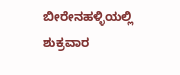ಬೀರೇನಹಳ್ಳಿಯಲ್ಲಿ ಶುಕ್ರವಾರ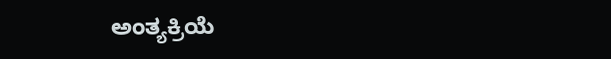ಅಂತ್ಯಕ್ರಿಯೆ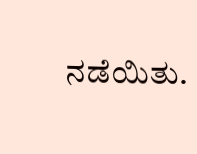ನಡೆಯಿತು.